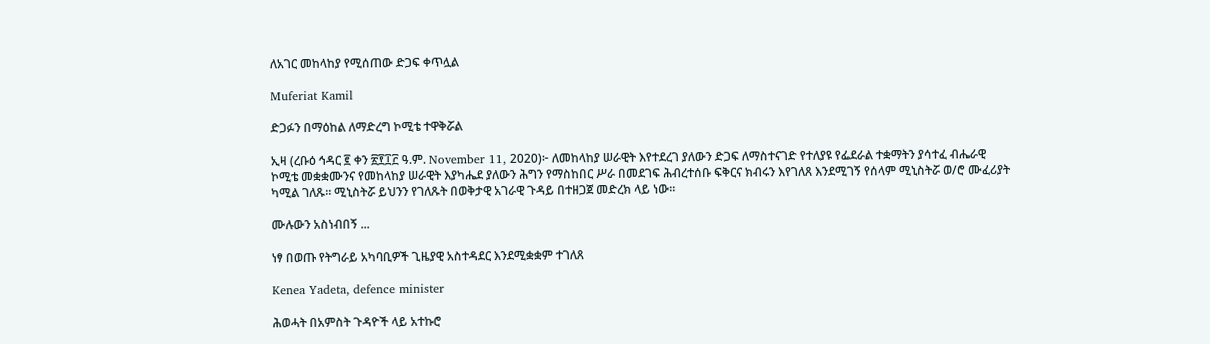ለአገር መከላከያ የሚሰጠው ድጋፍ ቀጥሏል

Muferiat Kamil

ድጋፉን በማዕከል ለማድረግ ኮሚቴ ተዋቅሯል

ኢዛ (ረቡዕ ኅዳር ፪ ቀን ፳፻፲፫ ዓ.ም. November 11, 2020)፦ ለመከላከያ ሠራዊት እየተደረገ ያለውን ድጋፍ ለማስተናገድ የተለያዩ የፌደራል ተቋማትን ያሳተፈ ብሔራዊ ኮሚቴ መቋቋሙንና የመከላከያ ሠራዊት እያካሔደ ያለውን ሕግን የማስከበር ሥራ በመደገፍ ሕብረተሰቡ ፍቅርና ክብሩን እየገለጸ እንደሚገኝ የሰላም ሚኒስትሯ ወ/ሮ ሙፈሪያት ካሚል ገለጹ። ሚኒስትሯ ይህንን የገለጹት በወቅታዊ አገራዊ ጉዳይ በተዘጋጀ መድረክ ላይ ነው።

ሙሉውን አስነብበኝ ...

ነፃ በወጡ የትግራይ አካባቢዎች ጊዜያዊ አስተዳደር እንደሚቋቋም ተገለጸ

Kenea Yadeta, defence minister

ሕወሓት በአምስት ጉዳዮች ላይ አተኩሮ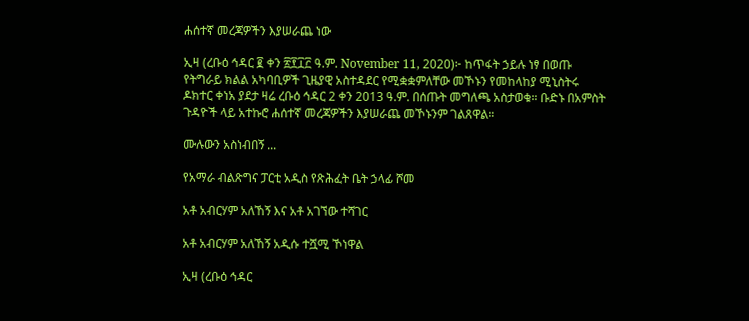ሐሰተኛ መረጃዎችን እያሠራጨ ነው

ኢዛ (ረቡዕ ኅዳር ፪ ቀን ፳፻፲፫ ዓ.ም. November 11, 2020)፦ ከጥፋት ኃይሉ ነፃ በወጡ የትግራይ ክልል አካባቢዎች ጊዜያዊ አስተዳደር የሚቋቋምለቸው መኾኑን የመከላከያ ሚኒስትሩ ዶክተር ቀነአ ያደታ ዛሬ ረቡዕ ኅዳር 2 ቀን 2013 ዓ.ም. በሰጡት መግለጫ አስታወቁ። ቡድኑ በአምስት ጉዳዮች ላይ አተኩሮ ሐሰተኛ መረጃዎችን እያሠራጨ መኾኑንም ገልጸዋል።

ሙሉውን አስነብበኝ ...

የአማራ ብልጽግና ፓርቲ አዲስ የጽሕፈት ቤት ኃላፊ ሾመ

አቶ አብርሃም አለኸኝ እና አቶ አገኘው ተሻገር

አቶ አብርሃም አለኸኝ አዲሱ ተሿሚ ኾነዋል

ኢዛ (ረቡዕ ኅዳር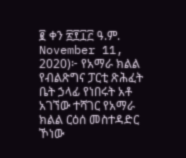፪ ቀን ፳፻፲፫ ዓ.ም. November 11, 2020)፦ የአማራ ክልል የብልጽግና ፓርቲ ጽሕፈት ቤት ኃላፊ የነበሩት አቶ አገኘው ተሻገር የአማራ ክልል ርዕሰ መስተዳድር ኾነው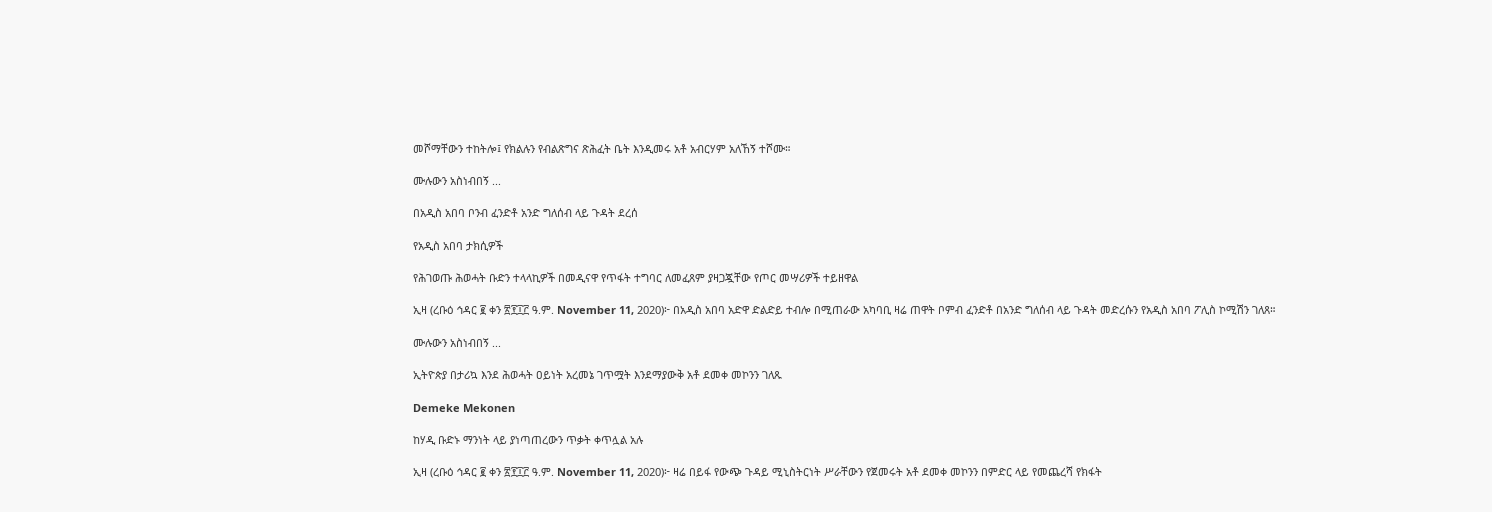መሾማቸውን ተከትሎ፤ የክልሉን የብልጽግና ጽሕፈት ቤት እንዲመሩ አቶ አብርሃም አለኸኝ ተሾሙ።

ሙሉውን አስነብበኝ ...

በአዲስ አበባ ቦንብ ፈንድቶ አንድ ግለሰብ ላይ ጉዳት ደረሰ

የአዲስ አበባ ታክሲዎች

የሕገወጡ ሕወሓት ቡድን ተላላኪዎች በመዲናዋ የጥፋት ተግባር ለመፈጸም ያዛጋጇቸው የጦር መሣሪዎች ተይዘዋል

ኢዛ (ረቡዕ ኅዳር ፪ ቀን ፳፻፲፫ ዓ.ም. November 11, 2020)፦ በአዲስ አበባ አድዋ ድልድይ ተብሎ በሚጠራው አካባቢ ዛሬ ጠዋት ቦምብ ፈንድቶ በአንድ ግለሰብ ላይ ጉዳት መድረሱን የአዲስ አበባ ፖሊስ ኮሚሽን ገለጸ።

ሙሉውን አስነብበኝ ...

ኢትዮጵያ በታሪኳ እንደ ሕወሓት ዐይነት አረመኔ ገጥሟት እንደማያውቅ አቶ ደመቀ መኮንን ገለጹ

Demeke Mekonen

ከሃዲ ቡድኑ ማንነት ላይ ያነጣጠረውን ጥቃት ቀጥሏል አሉ

ኢዛ (ረቡዕ ኅዳር ፪ ቀን ፳፻፲፫ ዓ.ም. November 11, 2020)፦ ዛሬ በይፋ የውጭ ጉዳይ ሚኒስትርነት ሥራቸውን የጀመሩት አቶ ደመቀ መኮንን በምድር ላይ የመጨረሻ የክፋት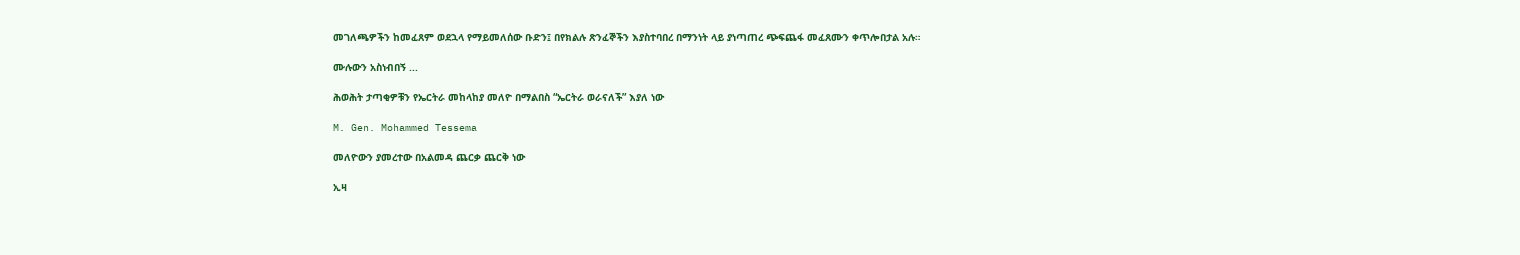መገለጫዎችን ከመፈጸም ወደኋላ የማይመለሰው ቡድን፤ በየክልሉ ጽንፈኞችን እያስተባበረ በማንነት ላይ ያነጣጠረ ጭፍጨፋ መፈጸሙን ቀጥሎበታል አሉ።

ሙሉውን አስነብበኝ ...

ሕወሕት ታጣቂዎቹን የኤርትራ መከላከያ መለዮ በማልበስ “ኤርትራ ወራናለች” እያለ ነው

M. Gen. Mohammed Tessema

መለዮውን ያመረተው በአልመዳ ጨርቃ ጨርቅ ነው

ኢዛ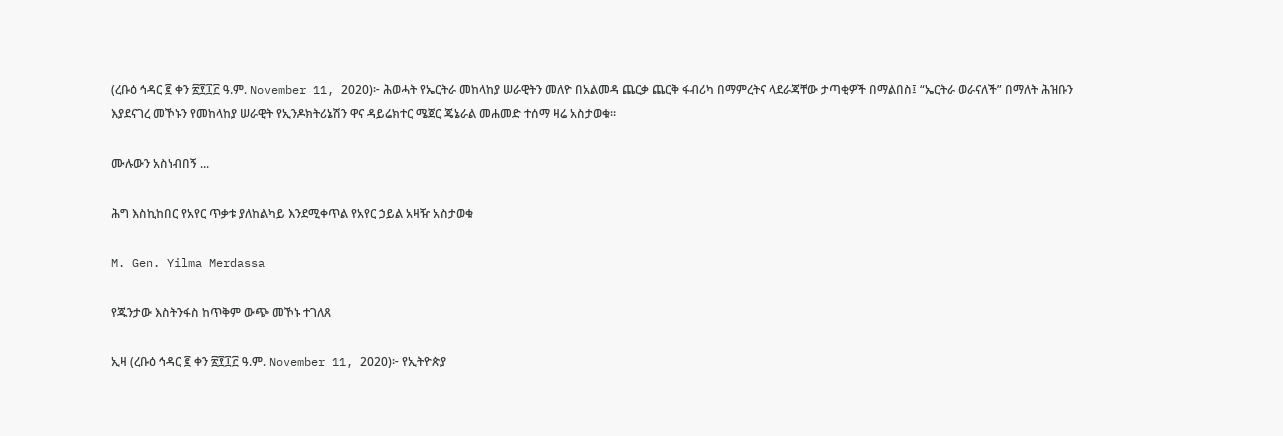(ረቡዕ ኅዳር ፪ ቀን ፳፻፲፫ ዓ.ም. November 11, 2020)፦ ሕወሓት የኤርትራ መከላከያ ሠራዊትን መለዮ በአልመዳ ጨርቃ ጨርቅ ፋብሪካ በማምረትና ላደራጃቸው ታጣቂዎች በማልበስ፤ “ኤርትራ ወራናለች” በማለት ሕዝቡን እያደናገረ መኾኑን የመከላከያ ሠራዊት የኢንዶክትሪኔሽን ዋና ዳይሬክተር ሜጀር ጄኔራል መሐመድ ተሰማ ዛሬ አስታወቁ።

ሙሉውን አስነብበኝ ...

ሕግ እስኪከበር የአየር ጥቃቱ ያለከልካይ እንደሚቀጥል የአየር ኃይል አዛዥ አስታወቁ

M. Gen. Yilma Merdassa

የጁንታው እስትንፋስ ከጥቅም ውጭ መኾኑ ተገለጸ

ኢዛ (ረቡዕ ኅዳር ፪ ቀን ፳፻፲፫ ዓ.ም. November 11, 2020)፦ የኢትዮጵያ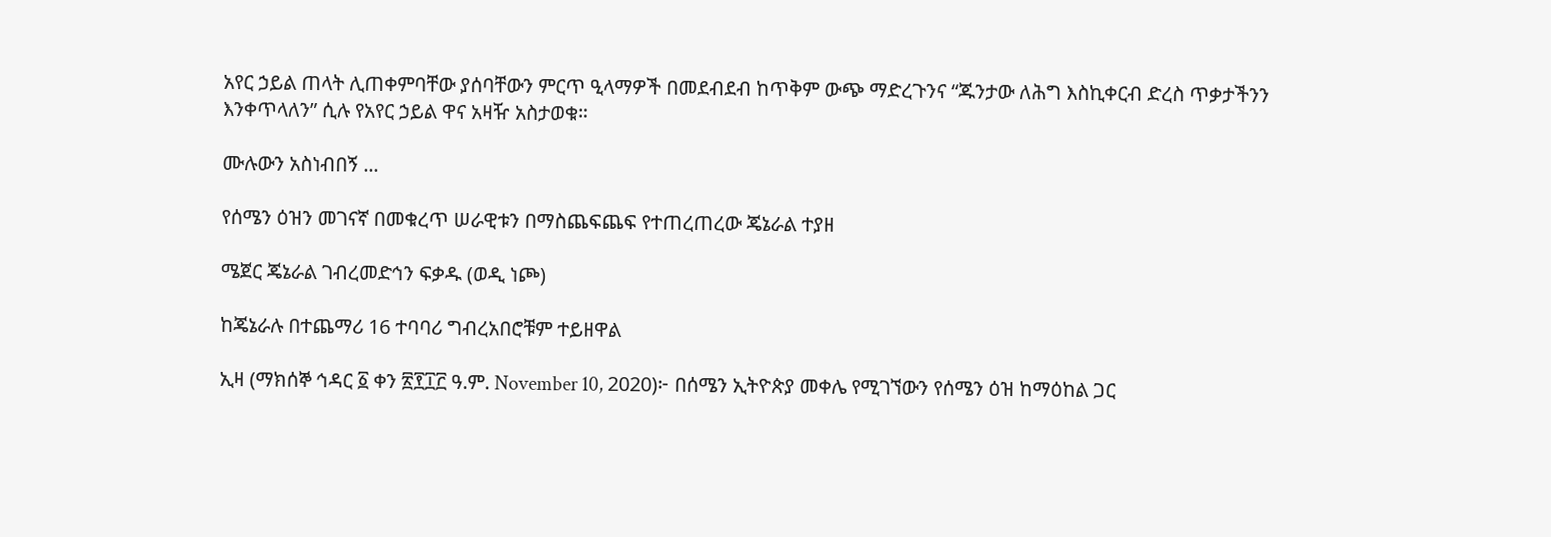አየር ኃይል ጠላት ሊጠቀምባቸው ያሰባቸውን ምርጥ ዒላማዎች በመደብደብ ከጥቅም ውጭ ማድረጉንና “ጁንታው ለሕግ እስኪቀርብ ድረስ ጥቃታችንን እንቀጥላለን” ሲሉ የአየር ኃይል ዋና አዛዥ አስታወቁ።

ሙሉውን አስነብበኝ ...

የሰሜን ዕዝን መገናኛ በመቁረጥ ሠራዊቱን በማስጨፍጨፍ የተጠረጠረው ጄኔራል ተያዘ

ሜጀር ጄኔራል ገብረመድኅን ፍቃዱ (ወዲ ነጮ)

ከጄኔራሉ በተጨማሪ 16 ተባባሪ ግብረአበሮቹም ተይዘዋል

ኢዛ (ማክሰኞ ኅዳር ፩ ቀን ፳፻፲፫ ዓ.ም. November 10, 2020)፦ በሰሜን ኢትዮጵያ መቀሌ የሚገኘውን የሰሜን ዕዝ ከማዕከል ጋር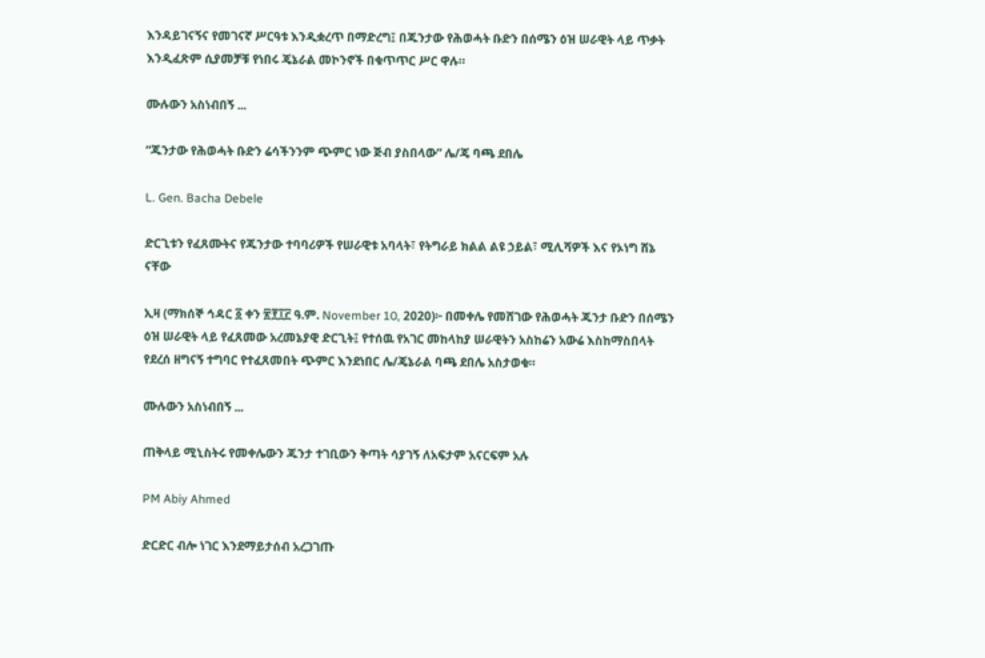እንዳይገናኝና የመገናኛ ሥርዓቱ እንዲቋረጥ በማድረግ፤ በጁንታው የሕወሓት ቡድን በሰሜን ዕዝ ሠራዊት ላይ ጥቃት እንዲፈጽም ሲያመቻቹ የነበሩ ጄኔራል መኮንኖች በቁጥጥር ሥር ዋሉ።

ሙሉውን አስነብበኝ ...

“ጁንታው የሕወሓት ቡድን ሬሳችንንም ጭምር ነው ጅብ ያስበላው” ሌ/ጄ ባጫ ደበሌ

L. Gen. Bacha Debele

ድርጊቱን የፈጸሙትና የጁንታው ተባባሪዎች የሠራዊቱ አባላት፣ የትግራይ ክልል ልዩ ኃይል፣ ሚሊሻዎች እና የኦነግ ሸኔ ናቸው

ኢዛ (ማክሰኞ ኅዳር ፩ ቀን ፳፻፲፫ ዓ.ም. November 10, 2020)፦ በመቀሌ የመሸገው የሕወሓት ጁንታ ቡድን በሰሜን ዕዝ ሠራዊት ላይ የፈጸመው አረመኔያዊ ድርጊት፤ የተሰዉ የአገር መከላከያ ሠራዊትን አስከሬን አውሬ እስከማስበላት የደረሰ ዘግናኝ ተግባር የተፈጸመበት ጭምር እንደነበር ሌ/ጄኔራል ባጫ ደበሌ አስታወቁ።

ሙሉውን አስነብበኝ ...

ጠቅላይ ሚኒስትሩ የመቀሌውን ጁንታ ተገቢውን ቅጣት ሳያገኝ ለአፍታም አናርፍም አሉ

PM Abiy Ahmed

ድርድር ብሎ ነገር እንደማይታሰብ አረጋገጡ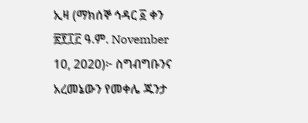ኢዛ (ማክሰኞ ኅዳር ፩ ቀን ፳፻፲፫ ዓ.ም. November 10, 2020)፦ ስግብግቡንና አረመኔውን የመቀሌ ጁንታ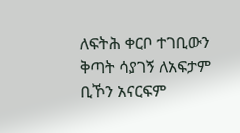ለፍትሕ ቀርቦ ተገቢውን ቅጣት ሳያገኝ ለአፍታም ቢኾን አናርፍም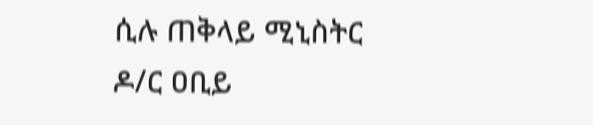ሲሉ ጠቅላይ ሚኒስትር ዶ/ር ዐቢይ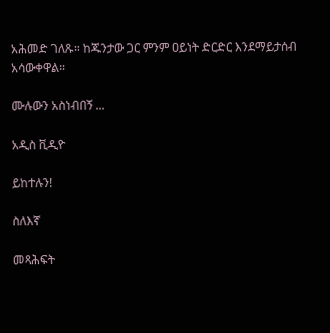አሕመድ ገለጹ። ከጁንታው ጋር ምንም ዐይነት ድርድር እንደማይታሰብ አሳውቀዋል።

ሙሉውን አስነብበኝ ...

አዲስ ቪዲዮ

ይከተሉን!

ስለእኛ

መጻሕፍት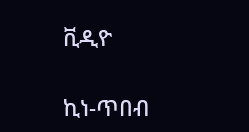ቪዲዮ

ኪነ-ጥበብ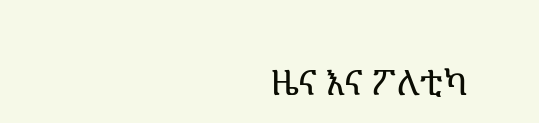ዜና እና ፖለቲካ